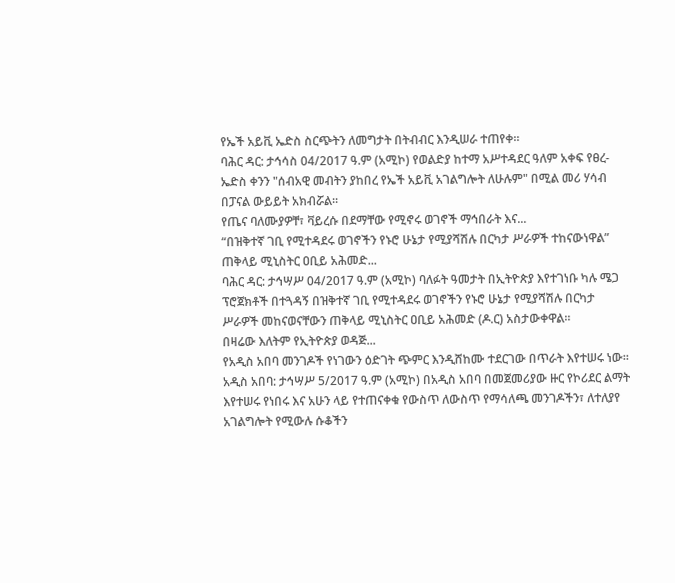የኤች አይቪ ኤድስ ስርጭትን ለመግታት በትብብር እንዲሠራ ተጠየቀ።
ባሕር ዳር: ታኅሳስ 04/2017 ዓ.ም (አሚኮ) የወልድያ ከተማ አሥተዳደር ዓለም አቀፍ የፀረ- ኤድስ ቀንን "ሰብአዊ መብትን ያከበረ የኤች አይቪ አገልግሎት ለሁሉም" በሚል መሪ ሃሳብ በፓናል ውይይት አክብሯል።
የጤና ባለሙያዎቸ፣ ቫይረሱ በደማቸው የሚኖሩ ወገኖች ማኅበራት እና...
“በዝቅተኛ ገቢ የሚተዳደሩ ወገኖችን የኑሮ ሁኔታ የሚያሻሽሉ በርካታ ሥራዎች ተከናውነዋል” ጠቅላይ ሚኒስትር ዐቢይ አሕመድ...
ባሕር ዳር: ታኅሣሥ 04/2017 ዓ.ም (አሚኮ) ባለፉት ዓመታት በኢትዮጵያ እየተገነቡ ካሉ ሜጋ ፕሮጀክቶች በተጓዳኝ በዝቅተኛ ገቢ የሚተዳደሩ ወገኖችን የኑሮ ሁኔታ የሚያሻሽሉ በርካታ ሥራዎች መከናወናቸውን ጠቅላይ ሚኒስትር ዐቢይ አሕመድ (ዶ.ር) አስታውቀዋል።
በዛሬው እለትም የኢትዮጵያ ወዳጅ...
የአዲስ አበባ መንገዶች የነገውን ዕድገት ጭምር እንዲሸከሙ ተደርገው በጥራት እየተሠሩ ነው።
አዲስ አበባ: ታኅሣሥ 5/2017 ዓ.ም (አሚኮ) በአዲስ አበባ በመጀመሪያው ዙር የኮሪደር ልማት እየተሠሩ የነበሩ እና አሁን ላይ የተጠናቀቁ የውስጥ ለውስጥ የማሳለጫ መንገዶችን፣ ለተለያየ አገልግሎት የሚውሉ ሱቆችን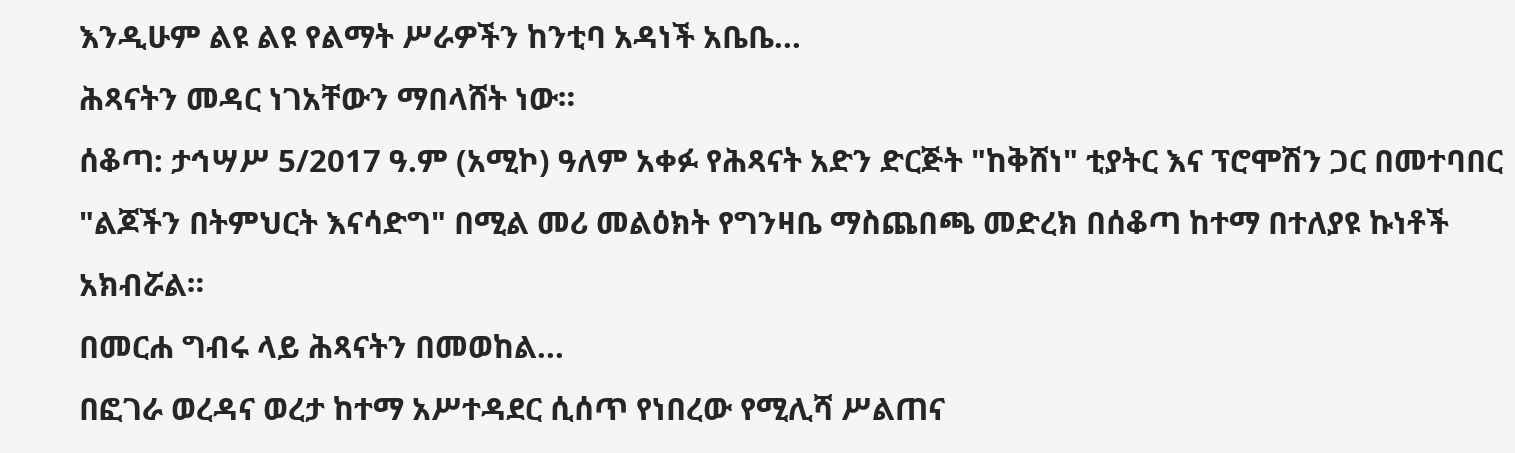እንዲሁም ልዩ ልዩ የልማት ሥራዎችን ከንቲባ አዳነች አቤቤ...
ሕጻናትን መዳር ነገአቸውን ማበላሸት ነው።
ሰቆጣ: ታኅሣሥ 5/2017 ዓ.ም (አሚኮ) ዓለም አቀፉ የሕጻናት አድን ድርጅት "ከቅሸነ" ቲያትር እና ፕሮሞሽን ጋር በመተባበር "ልጆችን በትምህርት እናሳድግ" በሚል መሪ መልዕክት የግንዛቤ ማስጨበጫ መድረክ በሰቆጣ ከተማ በተለያዩ ኩነቶች አክብሯል።
በመርሐ ግብሩ ላይ ሕጻናትን በመወከል...
በፎገራ ወረዳና ወረታ ከተማ አሥተዳደር ሲሰጥ የነበረው የሚሊሻ ሥልጠና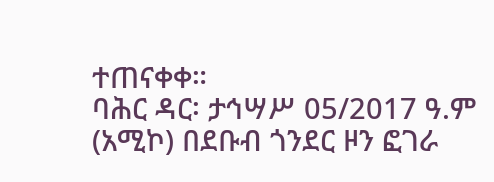ተጠናቀቀ።
ባሕር ዳር፡ ታኅሣሥ 05/2017 ዓ.ም (አሚኮ) በደቡብ ጎንደር ዞን ፎገራ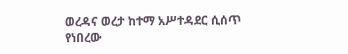ወረዳና ወረታ ከተማ አሥተዳደር ሲሰጥ የነበረው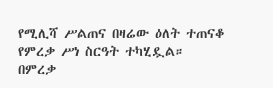የሚሊሻ ሥልጠና በዛሬው ዕለት ተጠናቆ የምረቃ ሥነ ስርዓት ተካሂዷል።
በምረቃ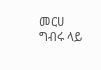መርሀ ግብሩ ላይ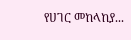የሀገር መከላከያ...